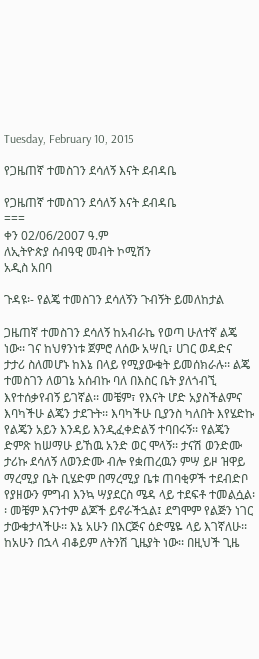Tuesday, February 10, 2015

የጋዜጠኛ ተመስገን ደሳለኝ እናት ደብዳቤ

የጋዜጠኛ ተመስገን ደሳለኝ እናት ደብዳቤ
===
ቀን 02/06/2007 ዓ.ም
ለኢትዮጵያ ሰብዓዊ መብት ኮሚሽን
አዲስ አበባ

ጉዳዩ፡- የልጄ ተመስገን ደሳለኝን ጉብኝት ይመለከታል

ጋዜጠኛ ተመስገን ደሳለኝ ከአብራኬ የወጣ ሁለተኛ ልጄ ነው፡፡ ገና ከህፃንነቱ ጀምሮ ለሰው አሣቢ፣ ሀገር ወዳድና ታታሪ ስለመሆኑ ከእኔ በላይ የሚያውቁት ይመሰክራሉ፡፡ ልጄ ተመስገን ለወገኔ አሰብኩ ባለ በእስር ቤት ያለጎብኚ እየተሰቃየብኝ ይገኛል፡፡ መቼም፣ የእናት ሆድ አያስችልምና እባካችሁ ልጄን ታደጉት፡፡ እባካችሁ ቢያንስ ካለበት እየሄድኩ የልጄን አይን እንዳይ እንዲፈቀድልኝ ተባበሩኝ፡፡ የልጄን ድምጽ ከሠማሁ ይኸዉ አንድ ወር ሞላኝ፡፡ ታናሽ ወንድሙ ታሪኩ ደሳለኝ ለወንድሙ ብሎ የቋጠረዉን ምሣ ይዞ ዝዋይ ማረሚያ ቤት ቢሄድም በማረሚያ ቤቱ ጠባቂዎች ተደብድቦ የያዘውን ምግብ እንኳ ሣያደርስ ሜዳ ላይ ተደፍቶ ተመልሷል፡፡ መቼም እናንተም ልጆች ይኖራችኋል፤ ደግሞም የልጅን ነገር ታውቁታላችሁ፡፡ እኔ አሁን በእርጅና ዕድሜዬ ላይ እገኛለሁ፡፡ ከአሁን በኋላ ብቆይም ለትንሽ ጊዜያት ነው፡፡ በዚህች ጊዜ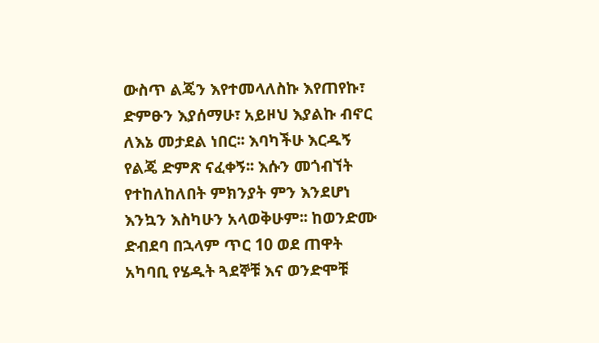ውስጥ ልጄን እየተመላለስኩ እየጠየኩ፣ ድምፁን እያሰማሁ፣ አይዞህ እያልኩ ብኖር ለእኔ መታደል ነበር፡፡ እባካችሁ እርዱኝ የልጄ ድምጽ ናፈቀኝ፡፡ እሱን መጎብኘት የተከለከለበት ምክንያት ምን እንደሆነ እንኳን እስካሁን አላወቅሁም፡፡ ከወንድሙ ድብደባ በኋላም ጥር 10 ወደ ጠዋት አካባቢ የሄዱት ጓደኞቹ እና ወንድሞቹ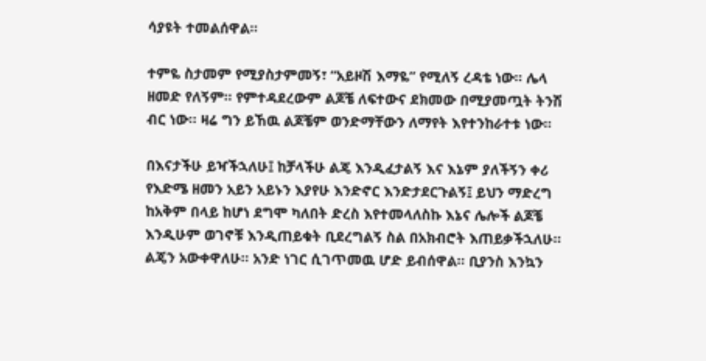ሳያዩት ተመልሰዋል፡፡

ተምዬ ስታመም የሚያስታምመኝ፣ “አይዞሽ እማዬ” የሚለኝ ረዳቴ ነው፡፡ ሌላ ዘመድ የለኝም፡፡ የምተዳደረውም ልጆቼ ለፍተውና ደክመው በሚያመጧት ትንሽ ብር ነው፡፡ ዛሬ ግን ይኸዉ ልጆቼም ወንድማቸውን ለማየት እየተንከራተቱ ነው፡፡

በእናታችሁ ይዣችኋለሁ፤ ከቻላችሁ ልጄ እንዲፈታልኝ እና እኔም ያለችኝን ቀሪ የእድሜ ዘመን አይን አይኑን እያየሁ እንድኖር እንድታደርጉልኝ፤ ይህን ማድረግ ከአቅም በላይ ከሆነ ደግሞ ካለበት ድረስ እየተመላለስኩ እኔና ሌሎች ልጆቼ እንዲሁም ወገኖቹ እንዲጠይቁት ቢደረግልኝ ስል በአክብሮት እጠይቃችኋለሁ፡፡ ልጄን አውቀዋለሁ፡፡ አንድ ነገር ሲገጥመዉ ሆድ ይብሰዋል፡፡ ቢያንስ እንኳን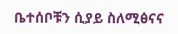ቤተሰቦቹን ሲያይ ስለሚፅናና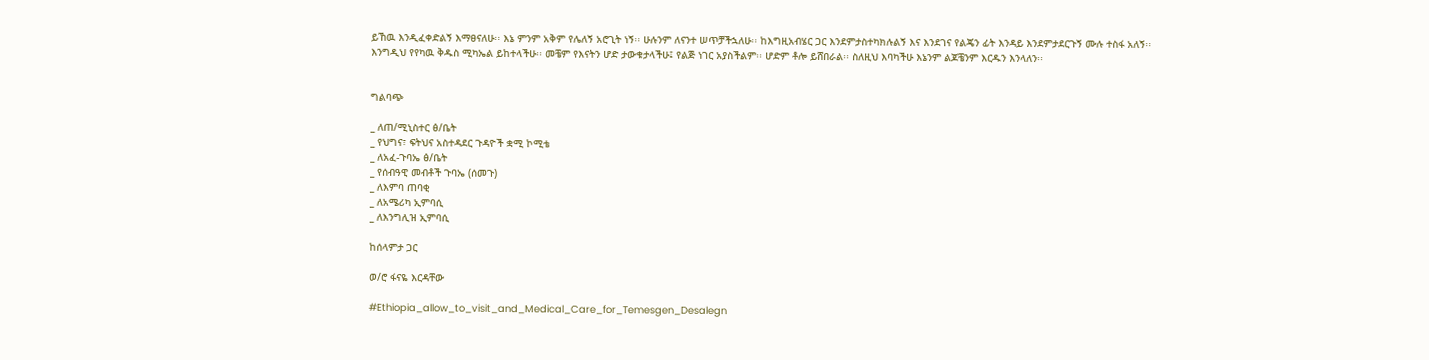ይኸዉ እንዲፈቀድልኝ እማፀናለሁ፡፡ እኔ ምንም አቅም የሌለኝ አሮጊት ነኝ፡፡ ሁሉንም ለናንተ ሠጥቻችኋለሁ፡፡ ከእግዚአብሄር ጋር እንደምታስተካክሉልኝ እና እንደገና የልጄን ፊት እንዳይ እንደምታደርጉኝ ሙሉ ተስፋ አለኝ፡፡
እንግዲህ የየካዉ ቅዱስ ሚካኤል ይከተላችሁ፡፡ መቼም የእናትን ሆድ ታውቁታላችሁ፤ የልጅ ነገር አያስችልም፡፡ ሆድም ቶሎ ይሸበራል፡፡ ስለዚህ እባካችሁ እኔንም ልጆቼንም እርዱን እንላለን፡፡


ግልባጭ

_ ለጠ/ሚኒስተር ፅ/ቤት
_ የህግና፣ ፍትህና አስተዳደር ጉዳዮች ቋሚ ኮሚቴ
_ ለአፈ-ጉባኤ ፅ/ቤት
_ የሰብዓዊ መብቶች ጉባኤ (ሰመጉ)
_ ለእምባ ጠባቂ
_ ለአሜሪካ ኢምባሲ
_ ለእንግሊዝ ኢምባሲ

ከሰላምታ ጋር

ወ/ሮ ፋናዬ እርዳቸው

#Ethiopia_allow_to_visit_and_Medical_Care_for_Temesgen_Desalegn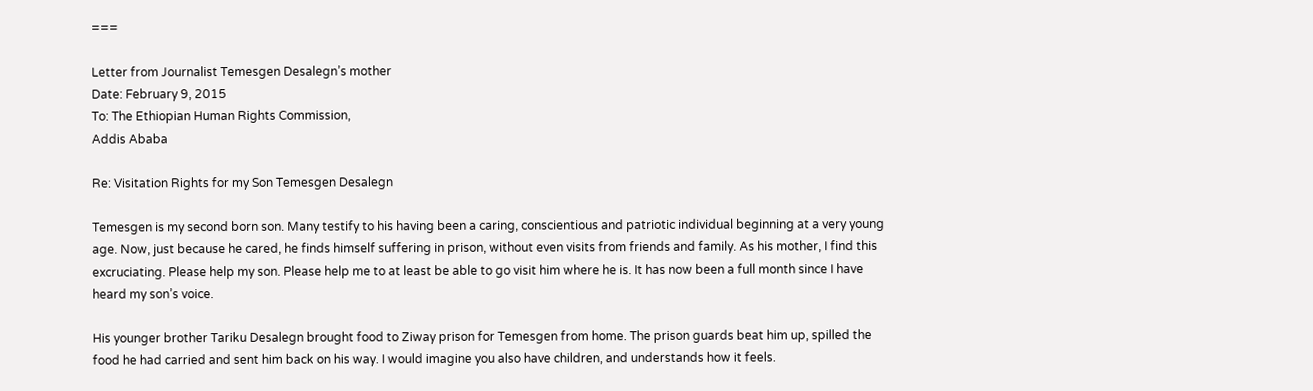===

Letter from Journalist Temesgen Desalegn’s mother
Date: February 9, 2015
To: The Ethiopian Human Rights Commission,
Addis Ababa

Re: Visitation Rights for my Son Temesgen Desalegn

Temesgen is my second born son. Many testify to his having been a caring, conscientious and patriotic individual beginning at a very young age. Now, just because he cared, he finds himself suffering in prison, without even visits from friends and family. As his mother, I find this excruciating. Please help my son. Please help me to at least be able to go visit him where he is. It has now been a full month since I have heard my son’s voice.

His younger brother Tariku Desalegn brought food to Ziway prison for Temesgen from home. The prison guards beat him up, spilled the food he had carried and sent him back on his way. I would imagine you also have children, and understands how it feels.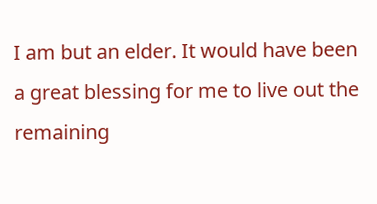I am but an elder. It would have been a great blessing for me to live out the remaining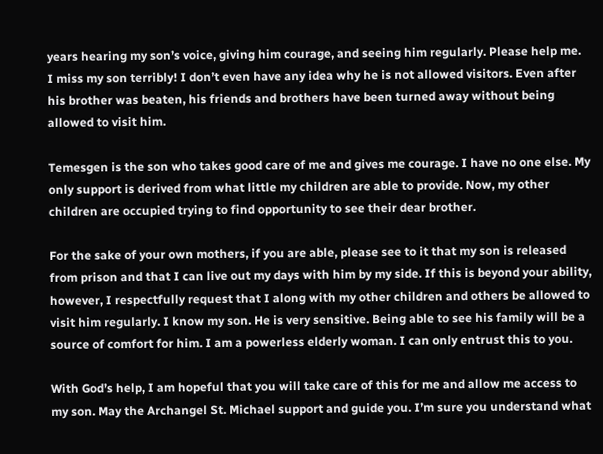years hearing my son’s voice, giving him courage, and seeing him regularly. Please help me. I miss my son terribly! I don’t even have any idea why he is not allowed visitors. Even after his brother was beaten, his friends and brothers have been turned away without being allowed to visit him.

Temesgen is the son who takes good care of me and gives me courage. I have no one else. My only support is derived from what little my children are able to provide. Now, my other children are occupied trying to find opportunity to see their dear brother.

For the sake of your own mothers, if you are able, please see to it that my son is released from prison and that I can live out my days with him by my side. If this is beyond your ability, however, I respectfully request that I along with my other children and others be allowed to visit him regularly. I know my son. He is very sensitive. Being able to see his family will be a source of comfort for him. I am a powerless elderly woman. I can only entrust this to you.

With God’s help, I am hopeful that you will take care of this for me and allow me access to my son. May the Archangel St. Michael support and guide you. I’m sure you understand what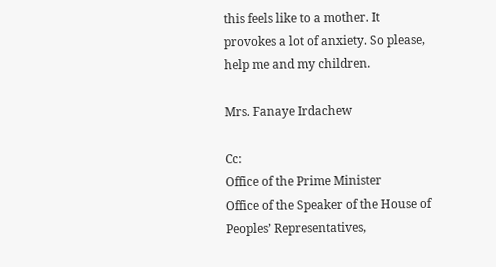this feels like to a mother. It provokes a lot of anxiety. So please, help me and my children.

Mrs. Fanaye Irdachew

Cc:
Office of the Prime Minister
Office of the Speaker of the House of Peoples’ Representatives,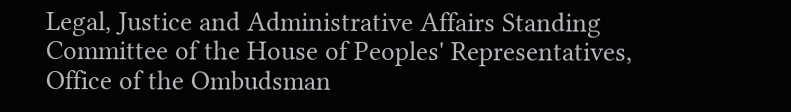Legal, Justice and Administrative Affairs Standing Committee of the House of Peoples' Representatives,
Office of the Ombudsman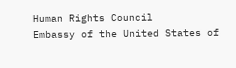Human Rights Council
Embassy of the United States of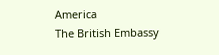America
The British Embassy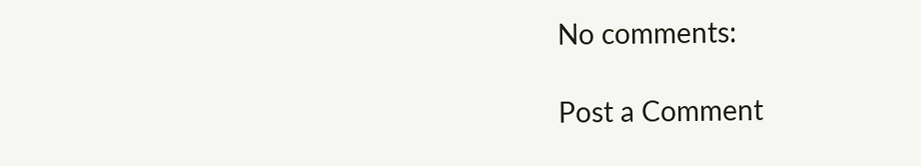No comments:

Post a Comment